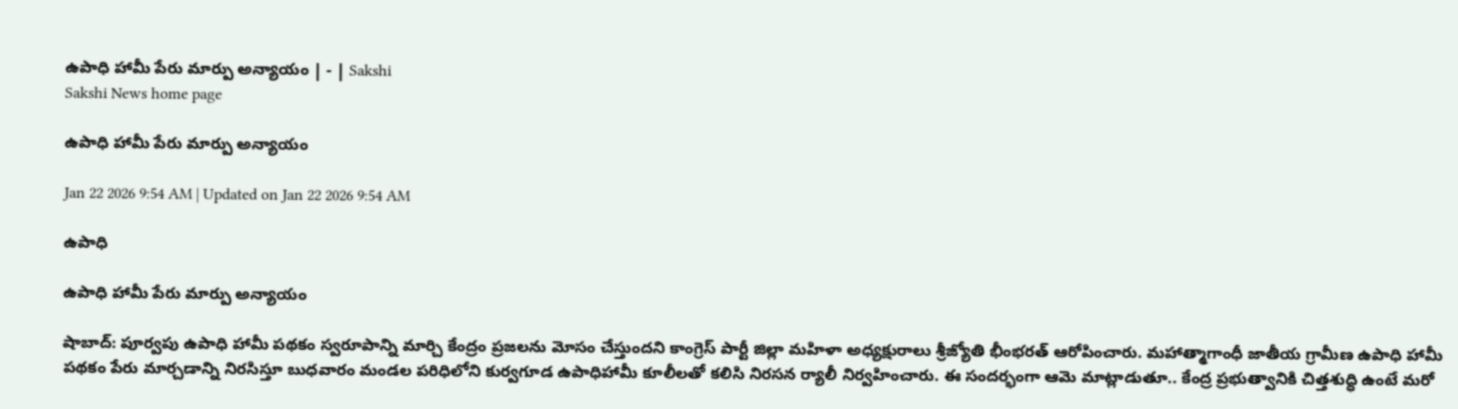ఉపాధి హామీ పేరు మార్పు అన్యాయం | - | Sakshi
Sakshi News home page

ఉపాధి హామీ పేరు మార్పు అన్యాయం

Jan 22 2026 9:54 AM | Updated on Jan 22 2026 9:54 AM

ఉపాధి

ఉపాధి హామీ పేరు మార్పు అన్యాయం

షాబాద్‌: పూర్వపు ఉపాధి హామీ పథకం స్వరూపాన్ని మార్చి కేంద్రం ప్రజలను మోసం చేస్తుందని కాంగ్రెస్‌ పార్టీ జిల్లా మహిళా అధ్యక్షురాలు శ్రీజ్యోతి భీంభరత్‌ ఆరోపించారు. మహాత్మాగాంధీ జాతీయ గ్రామీణ ఉపాధి హామీ పథకం పేరు మార్చడాన్ని నిరసిస్తూ బుధవారం మండల పరిధిలోని కుర్వగూడ ఉపాధిహామీ కూలీలతో కలిసి నిరసన ర్యాలీ నిర్వహించారు. ఈ సందర్భంగా ఆమె మాట్లాడుతూ.. కేంద్ర ప్రభుత్వానికి చిత్తశుద్ధి ఉంటే మరో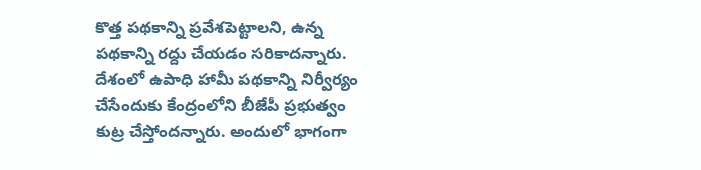కొత్త పథకాన్ని ప్రవేశపెట్టాలని, ఉన్న పథకాన్ని రద్దు చేయడం సరికాదన్నారు. దేశంలో ఉపాధి హామీ పథకాన్ని నిర్వీర్యం చేసేందుకు కేంద్రంలోని బీజేపీ ప్రభుత్వం కుట్ర చేస్తోందన్నారు. అందులో భాగంగా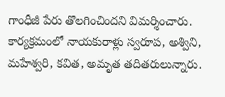గాంధీజీ పేరు తొలగించిందని విమర్శించారు. కార్యక్రమంలో నాయకురాళ్లు స్వరూప, అశ్విని, మహేశ్వరి, కవిత, అమృత తదితరులున్నారు.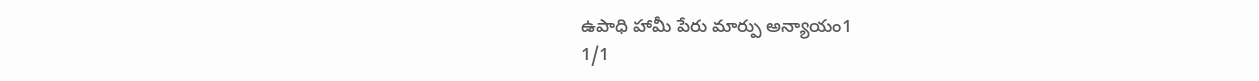ఉపాధి హామీ పేరు మార్పు అన్యాయం1
1/1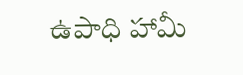ఉపాధి హామీ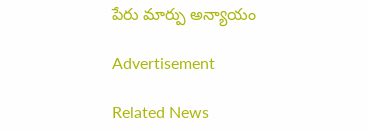పేరు మార్పు అన్యాయం

Advertisement

Related News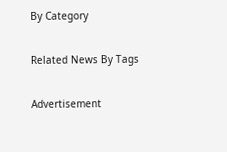By Category

Related News By Tags

Advertisement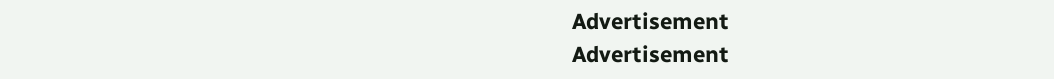Advertisement
Advertisement